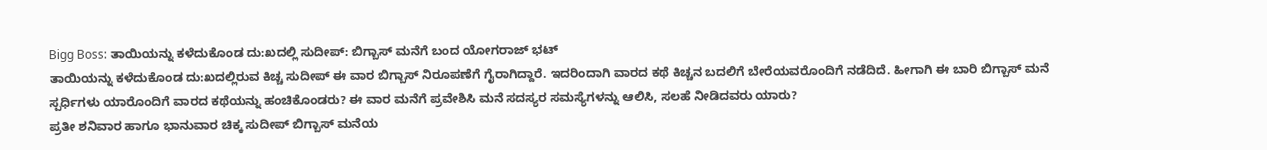Bigg Boss: ತಾಯಿಯನ್ನು ಕಳೆದುಕೊಂಡ ದು:ಖದಲ್ಲಿ ಸುದೀಪ್: ಬಿಗ್ಬಾಸ್ ಮನೆಗೆ ಬಂದ ಯೋಗರಾಜ್ ಭಟ್
ತಾಯಿಯನ್ನು ಕಳೆದುಕೊಂಡ ದು:ಖದಲ್ಲಿರುವ ಕಿಚ್ಚ ಸುದೀಪ್ ಈ ವಾರ ಬಿಗ್ಬಾಸ್ ನಿರೂಪಣೆಗೆ ಗೈರಾಗಿದ್ದಾರೆ. ಇದರಿಂದಾಗಿ ವಾರದ ಕಥೆ ಕಿಚ್ಚನ ಬದಲಿಗೆ ಬೇರೆಯವರೊಂದಿಗೆ ನಡೆದಿದೆ. ಹೀಗಾಗಿ ಈ ಬಾರಿ ಬಿಗ್ಬಾಸ್ ಮನೆ ಸ್ಪರ್ಧಿಗಳು ಯಾರೊಂದಿಗೆ ವಾರದ ಕಥೆಯನ್ನು ಹಂಚಿಕೊಂಡರು? ಈ ವಾರ ಮನೆಗೆ ಪ್ರವೇಶಿಸಿ ಮನೆ ಸದಸ್ಯರ ಸಮಸ್ಯೆಗಳನ್ನು ಆಲಿಸಿ, ಸಲಹೆ ನೀಡಿದವರು ಯಾರು?
ಪ್ರತೀ ಶನಿವಾರ ಹಾಗೂ ಭಾನುವಾರ ಚಿಕ್ಕ ಸುದೀಪ್ ಬಿಗ್ಬಾಸ್ ಮನೆಯ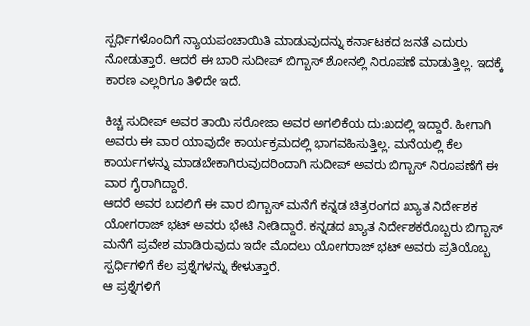ಸ್ಪರ್ಧಿಗಳೊಂದಿಗೆ ನ್ಯಾಯಪಂಚಾಯಿತಿ ಮಾಡುವುದನ್ನು ಕರ್ನಾಟಕದ ಜನತೆ ಎದುರು ನೋಡುತ್ತಾರೆ. ಆದರೆ ಈ ಬಾರಿ ಸುದೀಪ್ ಬಿಗ್ಬಾಸ್ ಶೋನಲ್ಲಿ ನಿರೂಪಣೆ ಮಾಡುತ್ತಿಲ್ಲ. ಇದಕ್ಕೆ ಕಾರಣ ಎಲ್ಲರಿಗೂ ತಿಳಿದೇ ಇದೆ.

ಕಿಚ್ಚ ಸುದೀಪ್ ಅವರ ತಾಯಿ ಸರೋಜಾ ಅವರ ಅಗಲಿಕೆಯ ದು:ಖದಲ್ಲಿ ಇದ್ದಾರೆ. ಹೀಗಾಗಿ ಅವರು ಈ ವಾರ ಯಾವುದೇ ಕಾರ್ಯಕ್ರಮದಲ್ಲಿ ಭಾಗವಹಿಸುತ್ತಿಲ್ಲ. ಮನೆಯಲ್ಲಿ ಕೆಲ ಕಾರ್ಯಗಳನ್ನು ಮಾಡಬೇಕಾಗಿರುವುದರಿಂದಾಗಿ ಸುದೀಪ್ ಅವರು ಬಿಗ್ಬಾಸ್ ನಿರೂಪಣೆಗೆ ಈ ವಾರ ಗೈರಾಗಿದ್ದಾರೆ.
ಆದರೆ ಅವರ ಬದಲಿಗೆ ಈ ವಾರ ಬಿಗ್ಬಾಸ್ ಮನೆಗೆ ಕನ್ನಡ ಚಿತ್ರರಂಗದ ಖ್ಯಾತ ನಿರ್ದೇಶಕ ಯೋಗರಾಜ್ ಭಟ್ ಅವರು ಭೇಟಿ ನೀಡಿದ್ದಾರೆ. ಕನ್ನಡದ ಖ್ಯಾತ ನಿರ್ದೇಶಕರೊಬ್ಬರು ಬಿಗ್ಬಾಸ್ ಮನೆಗೆ ಪ್ರವೇಶ ಮಾಡಿರುವುದು ಇದೇ ಮೊದಲು ಯೋಗರಾಜ್ ಭಟ್ ಅವರು ಪ್ರತಿಯೊಬ್ಬ ಸ್ಪರ್ಧಿಗಳಿಗೆ ಕೆಲ ಪ್ರಶ್ನೆಗಳನ್ನು ಕೇಳುತ್ತಾರೆ.
ಆ ಪ್ರಶ್ನೆಗಳಿಗೆ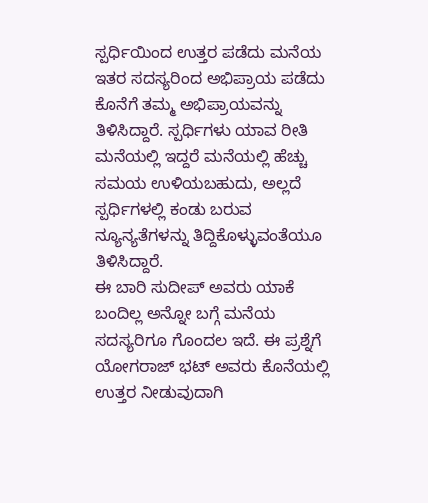ಸ್ಪರ್ಧಿಯಿಂದ ಉತ್ತರ ಪಡೆದು ಮನೆಯ ಇತರ ಸದಸ್ಯರಿಂದ ಅಭಿಪ್ರಾಯ ಪಡೆದು ಕೊನೆಗೆ ತಮ್ಮ ಅಭಿಪ್ರಾಯವನ್ನು ತಿಳಿಸಿದ್ದಾರೆ. ಸ್ಪರ್ಧಿಗಳು ಯಾವ ರೀತಿ ಮನೆಯಲ್ಲಿ ಇದ್ದರೆ ಮನೆಯಲ್ಲಿ ಹೆಚ್ಚು ಸಮಯ ಉಳಿಯಬಹುದು, ಅಲ್ಲದೆ ಸ್ಪರ್ಧಿಗಳಲ್ಲಿ ಕಂಡು ಬರುವ ನ್ಯೂನ್ಯತೆಗಳನ್ನು ತಿದ್ದಿಕೊಳ್ಳುವಂತೆಯೂ ತಿಳಿಸಿದ್ದಾರೆ.
ಈ ಬಾರಿ ಸುದೀಪ್ ಅವರು ಯಾಕೆ ಬಂದಿಲ್ಲ ಅನ್ನೋ ಬಗ್ಗೆ ಮನೆಯ ಸದಸ್ಯರಿಗೂ ಗೊಂದಲ ಇದೆ. ಈ ಪ್ರಶ್ನೆಗೆ ಯೋಗರಾಜ್ ಭಟ್ ಅವರು ಕೊನೆಯಲ್ಲಿ ಉತ್ತರ ನೀಡುವುದಾಗಿ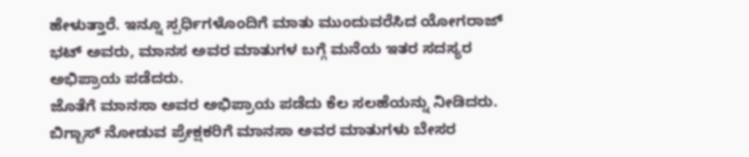ಹೇಳುತ್ತಾರೆ. ಇನ್ನೂ ಸ್ಪರ್ಧಿಗಳೊಂದಿಗೆ ಮಾತು ಮುಂದುವರೆಸಿದ ಯೋಗರಾಜ್ ಭಟ್ ಅವರು, ಮಾನಸ ಅವರ ಮಾತುಗಳ ಬಗ್ಗೆ ಮನೆಯ ಇತರ ಸದಸ್ಯರ ಅಭಿಪ್ರಾಯ ಪಡೆದರು.
ಜೊತೆಗೆ ಮಾನಸಾ ಅವರ ಅಭಿಪ್ರಾಯ ಪಡೆದು ಕೆಲ ಸಲಹೆಯನ್ನು ನೀಡಿದರು. ಬಿಗ್ಬಾಸ್ ನೋಡುವ ಪ್ರೇಕ್ಷಕರಿಗೆ ಮಾನಸಾ ಅವರ ಮಾತುಗಳು ಬೇಸರ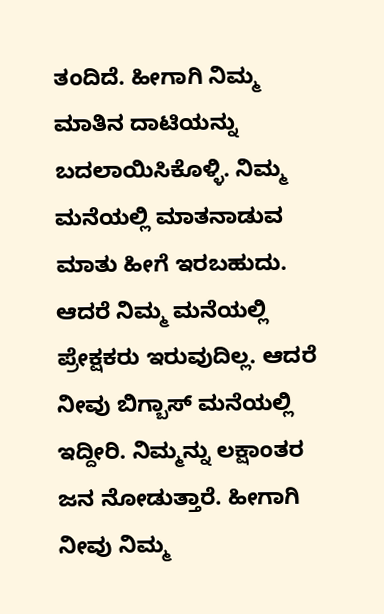ತಂದಿದೆ. ಹೀಗಾಗಿ ನಿಮ್ಮ ಮಾತಿನ ದಾಟಿಯನ್ನು ಬದಲಾಯಿಸಿಕೊಳ್ಳಿ. ನಿಮ್ಮ ಮನೆಯಲ್ಲಿ ಮಾತನಾಡುವ ಮಾತು ಹೀಗೆ ಇರಬಹುದು. ಆದರೆ ನಿಮ್ಮ ಮನೆಯಲ್ಲಿ ಪ್ರೇಕ್ಷಕರು ಇರುವುದಿಲ್ಲ. ಆದರೆ ನೀವು ಬಿಗ್ಬಾಸ್ ಮನೆಯಲ್ಲಿ ಇದ್ದೀರಿ. ನಿಮ್ಮನ್ನು ಲಕ್ಷಾಂತರ ಜನ ನೋಡುತ್ತಾರೆ. ಹೀಗಾಗಿ ನೀವು ನಿಮ್ಮ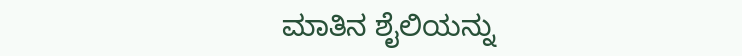ಮಾತಿನ ಶೈಲಿಯನ್ನು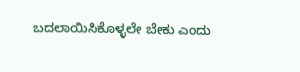ಬದಲಾಯಿಸಿಕೊಳ್ಳಲೇ ಬೇಕು ಎಂದು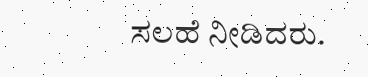ಸಲಹೆ ನೀಡಿದರು.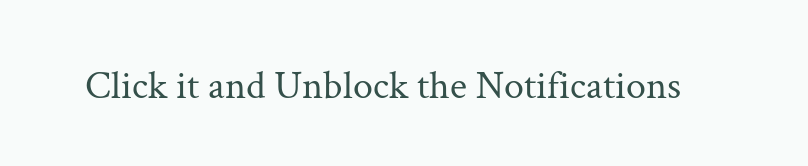Click it and Unblock the Notifications